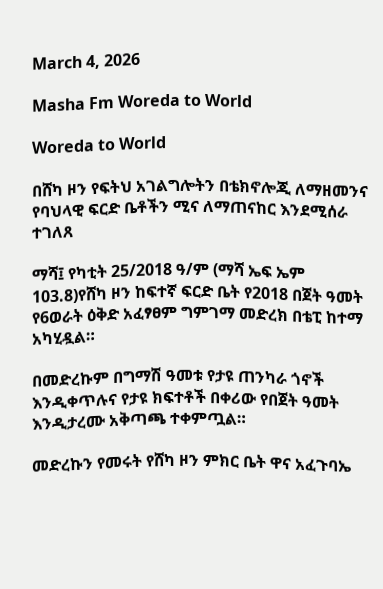March 4, 2026

Masha Fm Woreda to World

Woreda to World

በሸካ ዞን የፍትህ አገልግሎትን በቴክኖሎጂ ለማዘመንና የባህላዊ ፍርድ ቤቶችን ሚና ለማጠናከር እንደሚሰራ ተገለጸ

ማሻ፤ የካቲት 25/2018 ዓ/ም (ማሻ ኤፍ ኤም 103.8)የሸካ ዞን ከፍተኛ ፍርድ ቤት የ2018 በጀት ዓመት የ6ወራት ዕቅድ አፈፃፀም ግምገማ መድረክ በቴፒ ከተማ አካሂዷል።

በመድረኩም በግማሽ ዓመቱ የታዩ ጠንካራ ጎኖች እንዲቀጥሉና የታዩ ክፍተቶች በቀሪው የበጀት ዓመት እንዲታረሙ አቅጣጫ ተቀምጧል።

መድረኩን የመሩት የሸካ ዞን ምክር ቤት ዋና አፈጉባኤ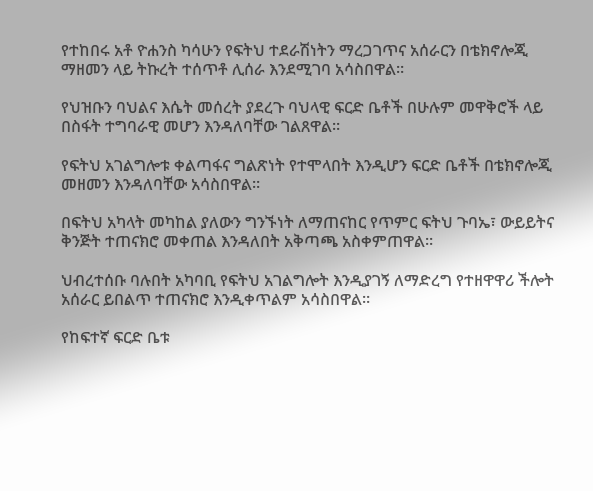የተከበሩ አቶ ዮሐንስ ካሳሁን የፍትህ ተደራሽነትን ማረጋገጥና አሰራርን በቴክኖሎጂ ማዘመን ላይ ትኩረት ተሰጥቶ ሊሰራ እንደሚገባ አሳስበዋል።

የህዝቡን ባህልና እሴት መሰረት ያደረጉ ባህላዊ ፍርድ ቤቶች በሁሉም መዋቅሮች ላይ በስፋት ተግባራዊ መሆን እንዳለባቸው ገልጸዋል።

የፍትህ አገልግሎቱ ቀልጣፋና ግልጽነት የተሞላበት እንዲሆን ፍርድ ቤቶች በቴክኖሎጂ መዘመን እንዳለባቸው አሳስበዋል።

በፍትህ አካላት መካከል ያለውን ግንኙነት ለማጠናከር የጥምር ፍትህ ጉባኤ፣ ውይይትና ቅንጅት ተጠናክሮ መቀጠል እንዳለበት አቅጣጫ አስቀምጠዋል።

ህብረተሰቡ ባሉበት አካባቢ የፍትህ አገልግሎት እንዲያገኝ ለማድረግ የተዘዋዋሪ ችሎት አሰራር ይበልጥ ተጠናክሮ እንዲቀጥልም አሳስበዋል።

የከፍተኛ ፍርድ ቤቱ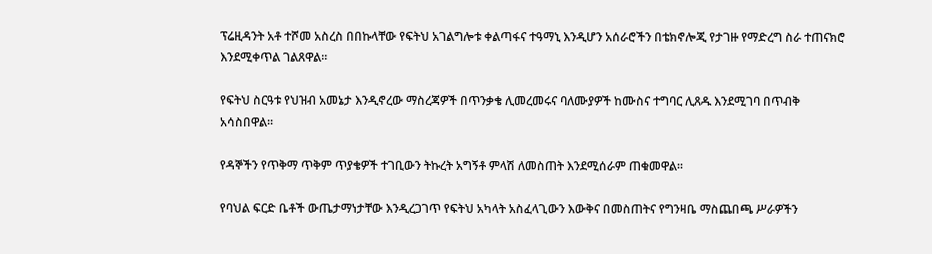ፕሬዚዳንት አቶ ተሾመ አስረስ በበኩላቸው የፍትህ አገልግሎቱ ቀልጣፋና ተዓማኒ እንዲሆን አሰራሮችን በቴክኖሎጂ የታገዙ የማድረግ ስራ ተጠናክሮ እንደሚቀጥል ገልጸዋል።

የፍትህ ስርዓቱ የህዝብ አመኔታ እንዲኖረው ማስረጃዎች በጥንቃቄ ሊመረመሩና ባለሙያዎች ከሙስና ተግባር ሊጸዱ እንደሚገባ በጥብቅ አሳስበዋል።

የዳኞችን የጥቅማ ጥቅም ጥያቄዎች ተገቢውን ትኩረት አግኝቶ ምላሽ ለመስጠት እንደሚሰራም ጠቁመዋል።

የባህል ፍርድ ቤቶች ውጤታማነታቸው እንዲረጋገጥ የፍትህ አካላት አስፈላጊውን እውቅና በመስጠትና የግንዛቤ ማስጨበጫ ሥራዎችን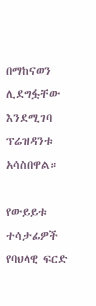በማከናወን ሊደግፏቸው እንደሚገባ ፕሬዝዳንቱ አሳስበዋል።

የውይይቱ ተሳታፊዎች የባህላዊ ፍርድ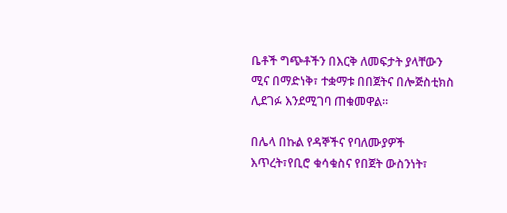ቤቶች ግጭቶችን በእርቅ ለመፍታት ያላቸውን ሚና በማድነቅ፣ ተቋማቱ በበጀትና በሎጅስቲክስ ሊደገፉ እንደሚገባ ጠቁመዋል።

በሌላ በኩል የዳኞችና የባለሙያዎች እጥረት፣የቢሮ ቁሳቁስና የበጀት ውስንነት፣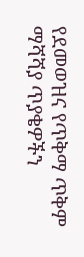የደመወዝና የጥቅማ ጥቅም ማሻሻያ ጥያቄዎችን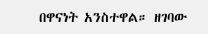በዋናነት አንስተዋል። ዘገባው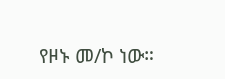የዞኑ መ/ኮ ነው።